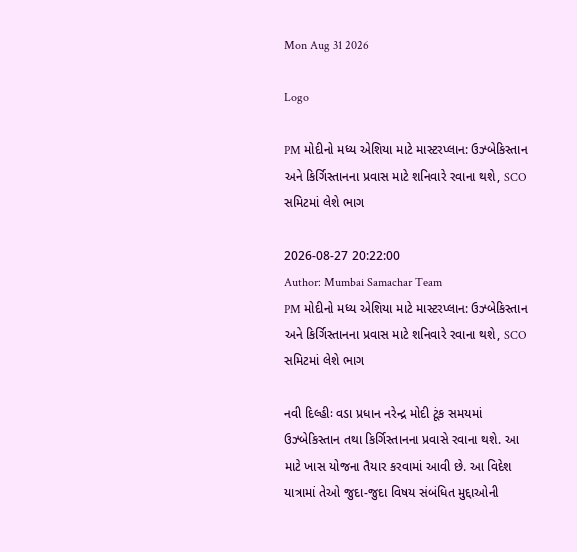Mon Aug 31 2026

Logo

PM મોદીનો મધ્ય એશિયા માટે માસ્ટરપ્લાન: ઉઝ્બેકિસ્તાન અને કિર્ગિસ્તાનના પ્રવાસ માટે શનિવારે રવાના થશે, SCO સમિટમાં લેશે ભાગ

2026-08-27 20:22:00
Author: Mumbai Samachar Team
PM મોદીનો મધ્ય એશિયા માટે માસ્ટરપ્લાન: ઉઝ્બેકિસ્તાન અને કિર્ગિસ્તાનના પ્રવાસ માટે શનિવારે રવાના થશે, SCO સમિટમાં લેશે ભાગ

નવી દિલ્હીઃ વડા પ્રધાન નરેન્દ્ર મોદી ટૂંક સમયમાં ઉઝ્બેકિસ્તાન તથા કિર્ગિસ્તાનના પ્રવાસે રવાના થશે. આ માટે ખાસ યોજના તૈયાર કરવામાં આવી છે. આ વિદેશ યાત્રામાં તેઓ જુદા-જુદા વિષય સંબંધિત મુદ્દાઓની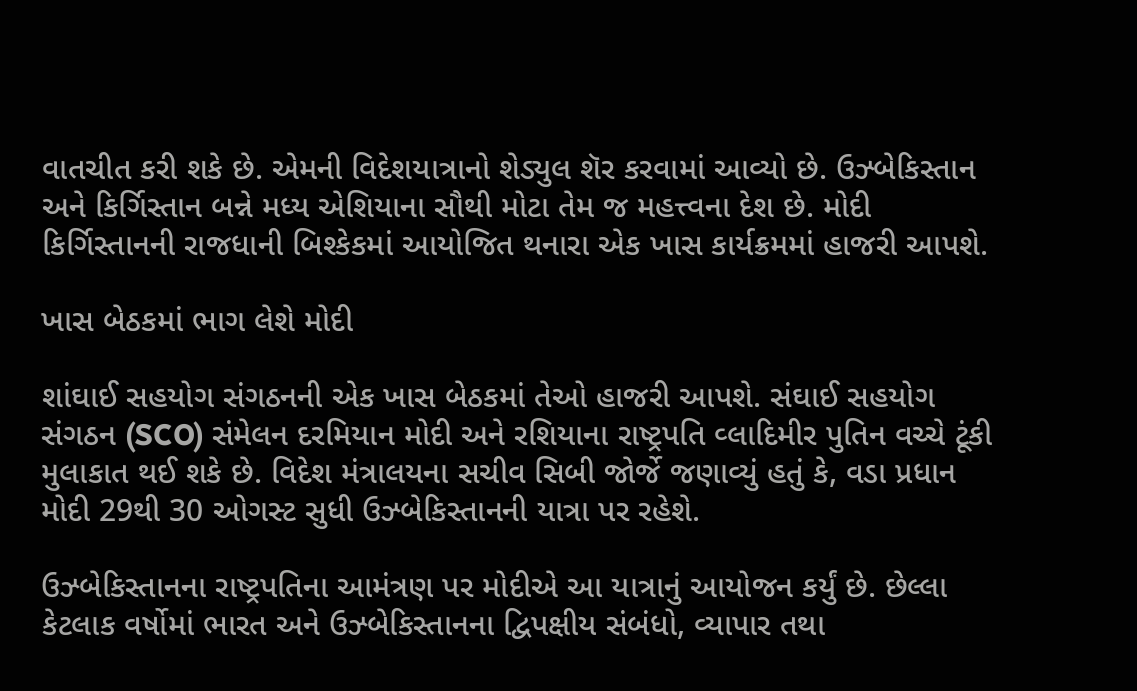વાતચીત કરી શકે છે. એમની વિદેશયાત્રાનો શેડ્યુલ શૅર કરવામાં આવ્યો છે. ઉઝ્બેકિસ્તાન અને કિર્ગિસ્તાન બન્ને મધ્ય એશિયાના સૌથી મોટા તેમ જ મહત્ત્વના દેશ છે. મોદી કિર્ગિસ્તાનની રાજધાની બિશ્કેકમાં આયોજિત થનારા એક ખાસ કાર્યક્રમમાં હાજરી આપશે.

ખાસ બેઠકમાં ભાગ લેશે મોદી

શાંઘાઈ સહયોગ સંગઠનની એક ખાસ બેઠકમાં તેઓ હાજરી આપશે. સંઘાઈ સહયોગ સંગઠન (SCO) સંમેલન દરમિયાન મોદી અને રશિયાના રાષ્ટ્રપતિ વ્લાદિમીર પુતિન વચ્ચે ટૂંકી મુલાકાત થઈ શકે છે. વિદેશ મંત્રાલયના સચીવ સિબી જોર્જે જણાવ્યું હતું કે, વડા પ્રધાન મોદી 29થી 30 ઓગસ્ટ સુધી ઉઝ્બેકિસ્તાનની યાત્રા પર રહેશે.

ઉઝ્બેકિસ્તાનના રાષ્ટ્રપતિના આમંત્રણ પર મોદીએ આ યાત્રાનું આયોજન કર્યું છે. છેલ્લા કેટલાક વર્ષોમાં ભારત અને ઉઝ્બેકિસ્તાનના દ્વિપક્ષીય સંબંધો, વ્યાપાર તથા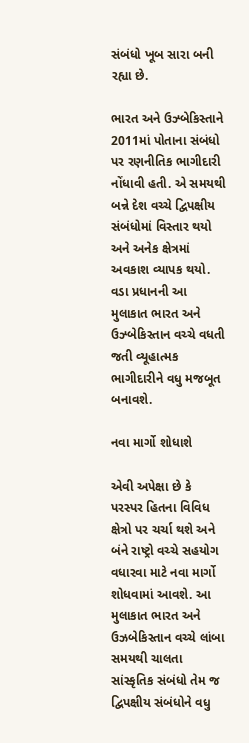સંબંધો ખૂબ સારા બની રહ્યા છે.

ભારત અને ઉઝ્બેકિસ્તાને 2011માં પોતાના સંબંધો પર રણનીતિક ભાગીદારી નોંધાવી હતી. એ સમયથી બન્ને દેશ વચ્ચે દ્વિપક્ષીય સંબંધોમાં વિસ્તાર થયો અને અનેક ક્ષેત્રમાં અવકાશ વ્યાપક થયો. વડા પ્રધાનની આ મુલાકાત ભારત અને ઉઝ્બેકિસ્તાન વચ્ચે વધતી જતી વ્યૂહાત્મક ભાગીદારીને વધુ મજબૂત બનાવશે.

નવા માર્ગો શોધાશે

એવી અપેક્ષા છે કે પરસ્પર હિતના વિવિધ ક્ષેત્રો પર ચર્ચા થશે અને બંને રાષ્ટ્રો વચ્ચે સહયોગ વધારવા માટે નવા માર્ગો શોધવામાં આવશે. આ મુલાકાત ભારત અને ઉઝબેકિસ્તાન વચ્ચે લાંબા સમયથી ચાલતા સાંસ્કૃતિક સંબંધો તેમ જ દ્વિપક્ષીય સંબંધોને વધુ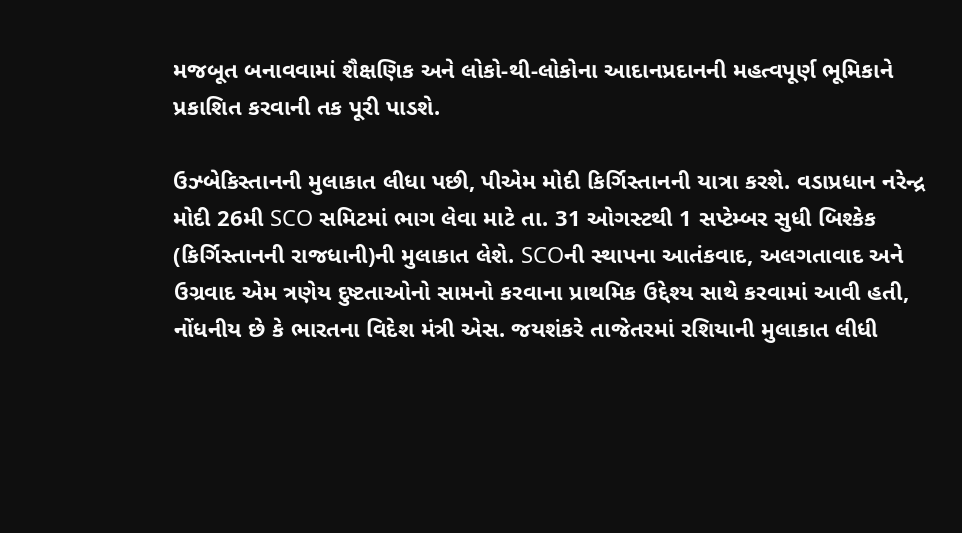મજબૂત બનાવવામાં શૈક્ષણિક અને લોકો-થી-લોકોના આદાનપ્રદાનની મહત્વપૂર્ણ ભૂમિકાને પ્રકાશિત કરવાની તક પૂરી પાડશે.

ઉઝ્બેકિસ્તાનની મુલાકાત લીધા પછી, પીએમ મોદી કિર્ગિસ્તાનની યાત્રા કરશે. વડાપ્રધાન નરેન્દ્ર મોદી 26મી SCO સમિટમાં ભાગ લેવા માટે તા. 31 ઓગસ્ટથી 1 સપ્ટેમ્બર સુધી બિશ્કેક (કિર્ગિસ્તાનની રાજધાની)ની મુલાકાત લેશે. SCOની સ્થાપના આતંકવાદ, અલગતાવાદ અને ઉગ્રવાદ એમ ત્રણેય દુષ્ટતાઓનો સામનો કરવાના પ્રાથમિક ઉદ્દેશ્ય સાથે કરવામાં આવી હતી, નોંધનીય છે કે ભારતના વિદેશ મંત્રી એસ. જયશંકરે તાજેતરમાં રશિયાની મુલાકાત લીધી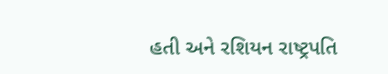હતી અને રશિયન રાષ્ટ્રપતિ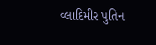વ્લાદિમીર પુતિન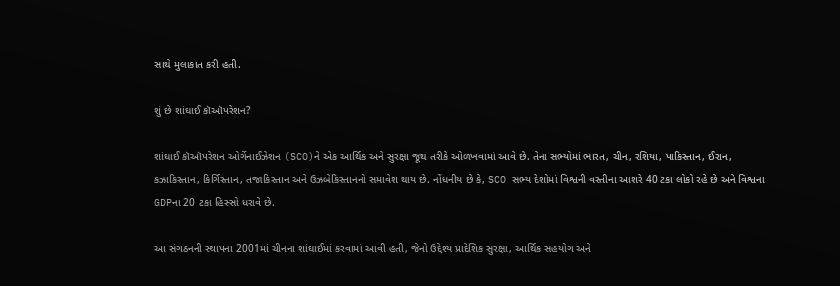સાથે મુલાકાત કરી હતી.

શું છે શાંઘાઈ કૉઑપરેશન?

શાંઘાઈ કૉઑપરેશન ઓર્ગેનાઈઝેશન (SCO)ને એક આર્થિક અને સુરક્ષા જૂથ તરીકે ઓળખવામાં આવે છે. તેના સભ્યોમાં ભારત, ચીન, રશિયા, પાકિસ્તાન, ઈરાન, કઝાકિસ્તાન, કિર્ગિસ્તાન, તજાકિસ્તાન અને ઉઝબેકિસ્તાનનો સમાવેશ થાય છે. નોંધનીય છે કે, SCO સભ્ય દેશોમાં વિશ્વની વસ્તીના આશરે 40 ટકા લોકો રહે છે અને વિશ્વના GDPના 20 ટકા હિસ્સો ધરાવે છે.

આ સંગઠનની સ્થાપના 2001માં ચીનના શાંઘાઈમાં કરવામાં આવી હતી, જેનો ઉદ્દેશ્ય પ્રાદેશિક સુરક્ષા, આર્થિક સહયોગ અને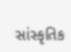સાંસ્કૃતિક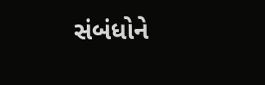સંબંધોને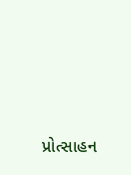પ્રોત્સાહન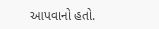આપવાનો હતો.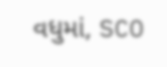વધુમાં, SCO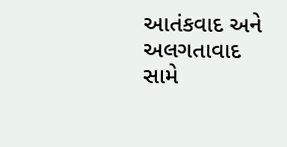આતંકવાદ અને અલગતાવાદ સામે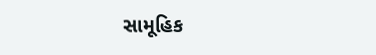સામૂહિક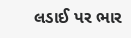લડાઈ પર ભાર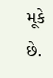મૂકે છે.